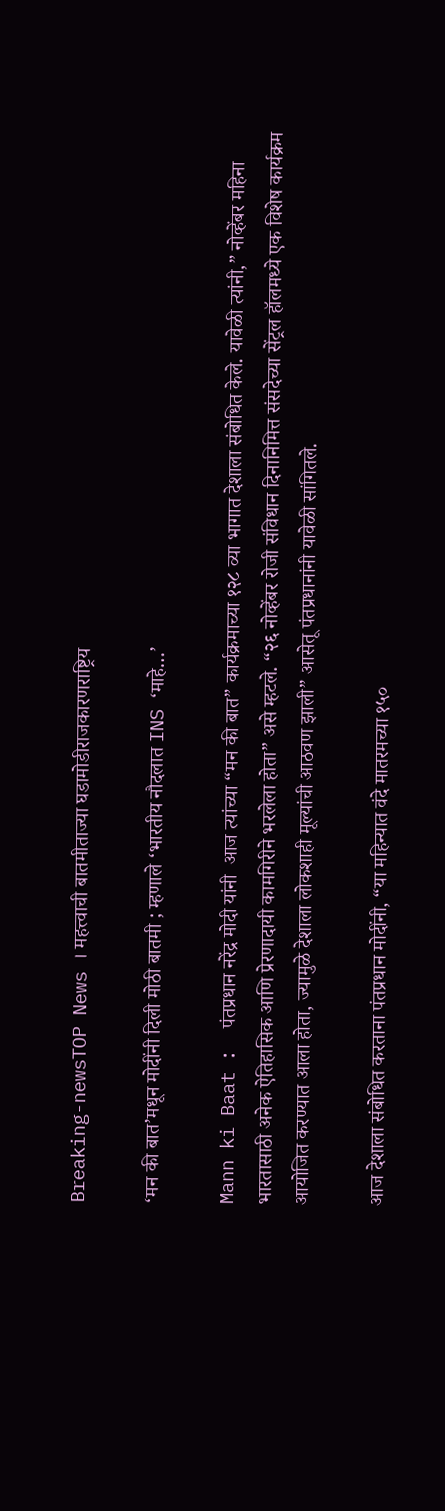Breaking-newsTOP News । महत्त्वाची बातमीताज्या घडामोडीराजकारणराष्ट्रिय

‘मन की बात’मधून मोदींनी दिली मोठी बातमी ; म्हणाले ‘भारतीय नौदलात INS ‘माहे…’

Mann ki Baat :  पंतप्रधान नरेंद्र मोदी यांनी  आज त्यांच्या “मन की बात” कार्यक्रमाच्या १२८ व्या भागात देशाला संबोधित केले. यावेळी त्यांनी,” नोव्हेंबर महिना भारतासाठी अनेक ऐतिहासिक आणि प्रेरणादायी कामगिरीने भरलेला होता” असे म्हटले. “२६ नोव्हेंबर रोजी संविधान दिनानिमित्त संसदेच्या सेंट्रल हॉलमध्ये एक विशेष कार्यक्रम आयोजित करण्यात आला होता, ज्यामुळे देशाला लोकशाही मूल्यांची आठवण झाली” आसेतू पंतप्रधानांनी यावेळी सांगितले.

आज देशाला संबोधित करताना पंतप्रधान मोदींनी, “या महिन्यात वंदे मातरमच्या १५०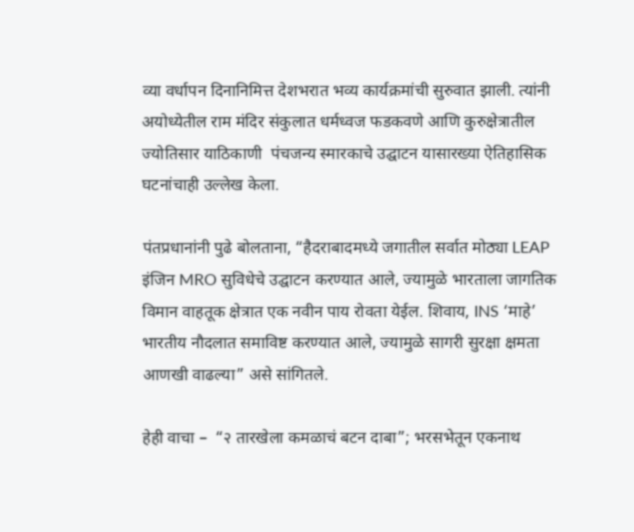व्या वर्धापन दिनानिमित्त देशभरात भव्य कार्यक्रमांची सुरुवात झाली. त्यांनी अयोध्येतील राम मंदिर संकुलात धर्मध्वज फडकवणे आणि कुरुक्षेत्रातील ज्योतिसार याठिकाणी  पंचजन्य स्मारकाचे उद्घाटन यासारख्या ऐतिहासिक घटनांचाही उल्लेख केला.

पंतप्रधानांनी पुढे बोलताना, “हैदराबादमध्ये जगातील सर्वात मोठ्या LEAP इंजिन MRO सुविधेचे उद्घाटन करण्यात आले, ज्यामुळे भारताला जागतिक विमान वाहतूक क्षेत्रात एक नवीन पाय रोवता येईल. शिवाय, INS ‘माहे’ भारतीय नौदलात समाविष्ट करण्यात आले, ज्यामुळे सागरी सुरक्षा क्षमता आणखी वाढल्या” असे सांगितले.

हेही वाचा –  “२ तारखेला कमळाचं बटन दाबा”; भरसभेतून एकनाथ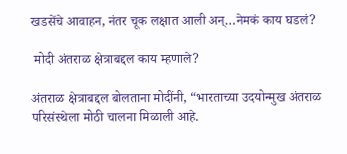खडसेंचे आवाहन, नंतर चूक लक्षात आली अन्…नेमकं काय घडलं?

 मोदी अंतराळ क्षेत्राबद्दल काय म्हणाले?

अंतराळ क्षेत्राबद्दल बोलताना मोदींनी, “भारताच्या उदयोन्मुख अंतराळ परिसंस्थेला मोठी चालना मिळाली आहे.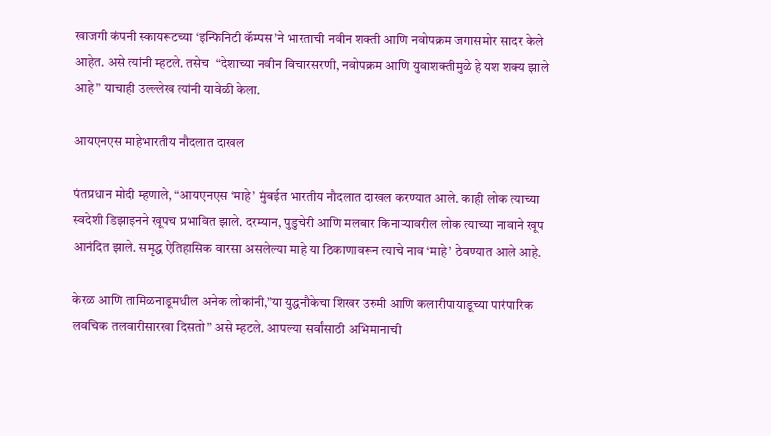खाजगी कंपनी स्कायरूटच्या ‘इन्फिनिटी कॅम्पस’ने भारताची नवीन शक्ती आणि नवोपक्रम जगासमोर सादर केले आहेत. असे त्यांनी म्हटले. तसेच  “देशाच्या नवीन विचारसरणी, नवोपक्रम आणि युवाशक्तीमुळे हे यश शक्य झाले आहे” याचाही उल्ल्लेख त्यांनी यावेळी केला.

आयएनएस माहेभारतीय नौदलात दाखल

पंतप्रधान मोदी म्हणाले, “आयएनएस ‘माहे’ मुंबईत भारतीय नौदलात दाखल करण्यात आले. काही लोक त्याच्या स्वदेशी डिझाइनने खूपच प्रभावित झाले. दरम्यान, पुडुचेरी आणि मलबार किनाऱ्यावरील लोक त्याच्या नावाने खूप आनंदित झाले. समृद्ध ऐतिहासिक वारसा असलेल्या माहे या ठिकाणावरून त्याचे नाव ‘माहे’ ठेवण्यात आले आहे.

केरळ आणि तामिळनाडूमधील अनेक लोकांनी,”या युद्धनौकेचा शिखर उरुमी आणि कलारीपायाडूच्या पारंपारिक लवचिक तलवारीसारखा दिसतो” असे म्हटले. आपल्या सर्वांसाठी अभिमानाची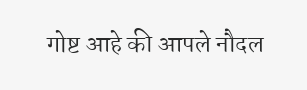गोष्ट आहे की आपले नौदल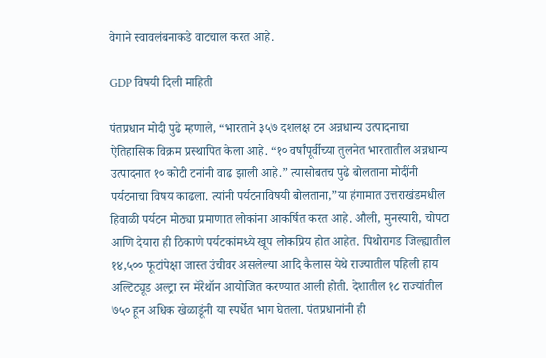वेगाने स्वावलंबनाकडे वाटचाल करत आहे.

GDP विषयी दिली माहिती

पंतप्रधान मोदी पुढे म्हणाले, “भारताने ३५७ दशलक्ष टन अन्नधान्य उत्पादनाचा ऐतिहासिक विक्रम प्रस्थापित केला आहे. “१० वर्षांपूर्वीच्या तुलनेत भारतातील अन्नधान्य उत्पादनात १० कोटी टनांनी वाढ झाली आहे.” त्यासोबतच पुढे बोलताना मोदींनी पर्यटनाचा विषय काढला. त्यांनी पर्यटनाविषयी बोलताना,”या हंगामात उत्तराखंडमधील हिवाळी पर्यटन मोठ्या प्रमाणात लोकांना आकर्षित करत आहे. औली, मुनस्यारी, चोपटा आणि देयारा ही ठिकाणे पर्यटकांमध्ये खूप लोकप्रिय होत आहेत. पिथोरागड जिल्ह्यातील १४,५०० फूटांपेक्षा जास्त उंचीवर असलेल्या आदि कैलास येथे राज्यातील पहिली हाय अल्टिट्यूड अल्ट्रा रन मॅरेथॉन आयोजित करण्यात आली होती. देशातील १८ राज्यांतील ७५० हून अधिक खेळाडूंनी या स्पर्धेत भाग घेतला. पंतप्रधानांनी ही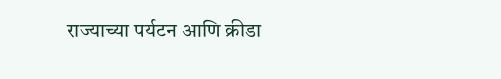राज्याच्या पर्यटन आणि क्रीडा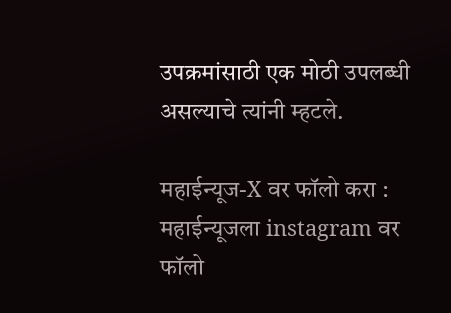उपक्रमांसाठी एक मोठी उपलब्धी असल्याचे त्यांनी म्हटले.

महाईन्यूज-X वर फॉलो करा : महाईन्यूजला instagram वर फॉलो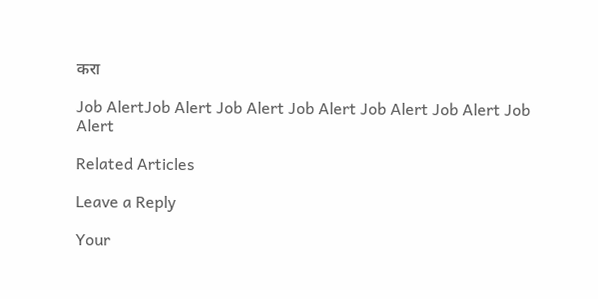करा

Job AlertJob Alert Job Alert Job Alert Job Alert Job Alert Job Alert

Related Articles

Leave a Reply

Your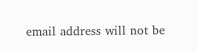email address will not be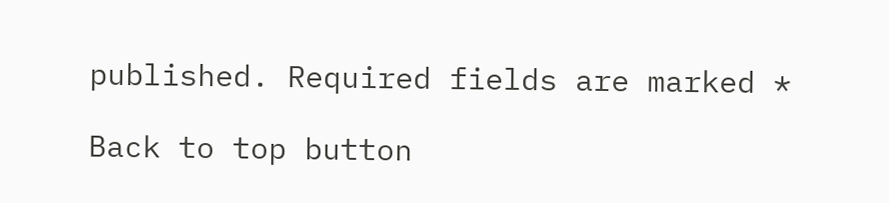published. Required fields are marked *

Back to top button